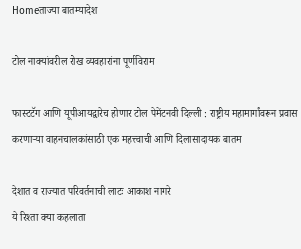Homeताज्या बातम्यादेश

टोल नाक्यांवरील रोख व्यवहारांना पूर्णविराम

फास्टटॅग आणि यूपीआयद्वारेच होणार टोल पेमेंटनवी दिल्ली : राष्ट्रीय महामार्गांवरून प्रवास करणार्‍या वाहनचालकांसाठी एक महत्त्वाची आणि दिलासादायक बातम

देशात व राज्यात परिवर्तनाची लाटः आकाश नागरे
ये रिश्ता क्या कहलाता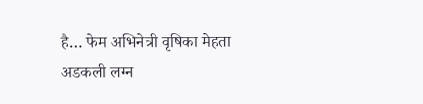है… फेम अभिनेत्री वृषिका मेहता अडकली लग्न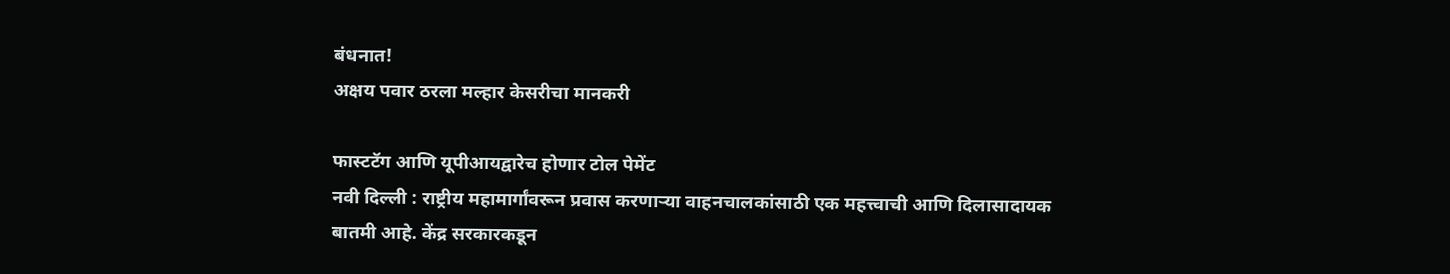बंधनात!
अक्षय पवार ठरला मल्हार केसरीचा मानकरी

फास्टटॅग आणि यूपीआयद्वारेच होणार टोल पेमेंट
नवी दिल्ली : राष्ट्रीय महामार्गांवरून प्रवास करणार्‍या वाहनचालकांसाठी एक महत्त्वाची आणि दिलासादायक बातमी आहे. केंद्र सरकारकडून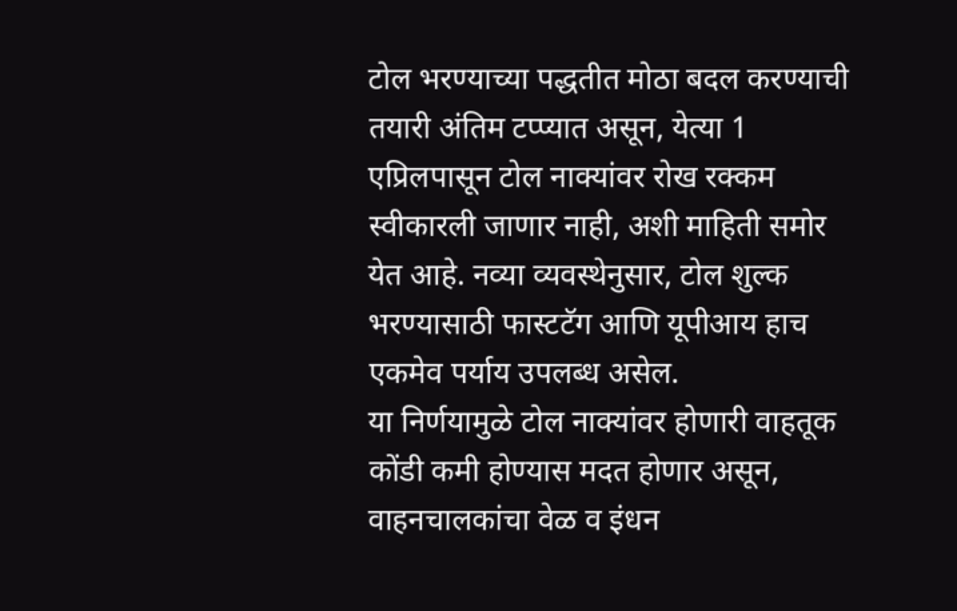टोल भरण्याच्या पद्धतीत मोठा बदल करण्याची तयारी अंतिम टप्प्यात असून, येत्या 1 एप्रिलपासून टोल नाक्यांवर रोख रक्कम स्वीकारली जाणार नाही, अशी माहिती समोर येत आहे. नव्या व्यवस्थेनुसार, टोल शुल्क भरण्यासाठी फास्टटॅग आणि यूपीआय हाच  एकमेव पर्याय उपलब्ध असेल.
या निर्णयामुळे टोल नाक्यांवर होणारी वाहतूक कोंडी कमी होण्यास मदत होणार असून, वाहनचालकांचा वेळ व इंधन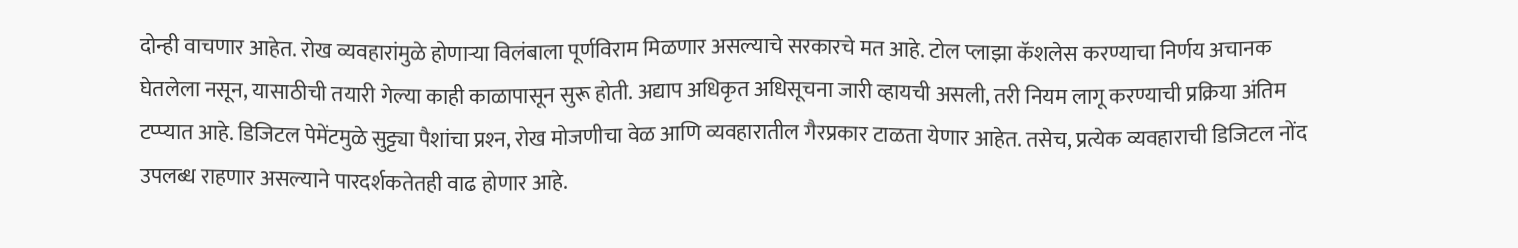दोन्ही वाचणार आहेत. रोख व्यवहारांमुळे होणार्‍या विलंबाला पूर्णविराम मिळणार असल्याचे सरकारचे मत आहे. टोल प्लाझा कॅशलेस करण्याचा निर्णय अचानक घेतलेला नसून, यासाठीची तयारी गेल्या काही काळापासून सुरू होती. अद्याप अधिकृत अधिसूचना जारी व्हायची असली, तरी नियम लागू करण्याची प्रक्रिया अंतिम टप्प्यात आहे. डिजिटल पेमेंटमुळे सुट्ट्या पैशांचा प्रश्‍न, रोख मोजणीचा वेळ आणि व्यवहारातील गैरप्रकार टाळता येणार आहेत. तसेच, प्रत्येक व्यवहाराची डिजिटल नोंद उपलब्ध राहणार असल्याने पारदर्शकतेतही वाढ होणार आहे.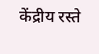केंद्रीय रस्ते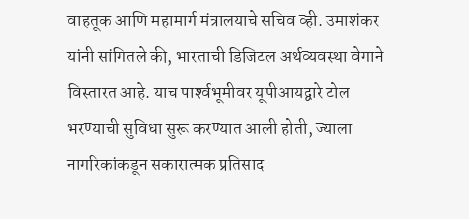वाहतूक आणि महामार्ग मंत्रालयाचे सचिव व्ही. उमाशंकर यांनी सांगितले की, भारताची डिजिटल अर्थव्यवस्था वेगाने विस्तारत आहे. याच पार्श्‍वभूमीवर यूपीआयद्वारे टोल भरण्याची सुविधा सुरू करण्यात आली होती, ज्याला नागरिकांकडून सकारात्मक प्रतिसाद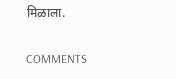मिळाला.

COMMENTS